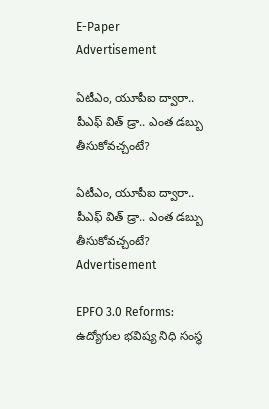E-Paper
Advertisement

ఏటీఎం, యూపీఐ ద్వారా.. పీఎఫ్ విత్ డ్రా.. ఎంత డబ్బు తీసుకోవచ్చంటే?

ఏటీఎం, యూపీఐ ద్వారా.. పీఎఫ్ విత్ డ్రా.. ఎంత డబ్బు తీసుకోవచ్చంటే?
Advertisement

EPFO 3.0 Reforms: ఉద్యోగుల భవిష్య నిధి సంస్థ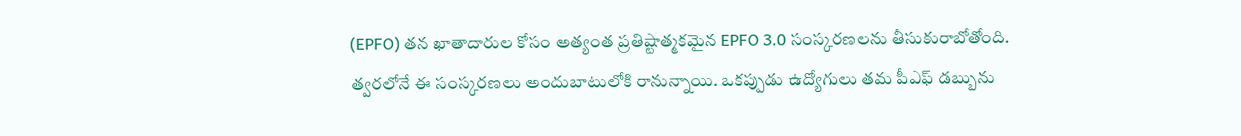(EPFO) తన ఖాతాదారుల కోసం అత్యంత ప్రతిష్టాత్మకమైన EPFO 3.0 సంస్కరణలను తీసుకురాబోతోంది. త్వరలోనే ఈ సంస్కరణలు అందుబాటులోకి రానున్నాయి. ఒకప్పుడు ఉద్యోగులు తమ పీఎఫ్ డబ్బును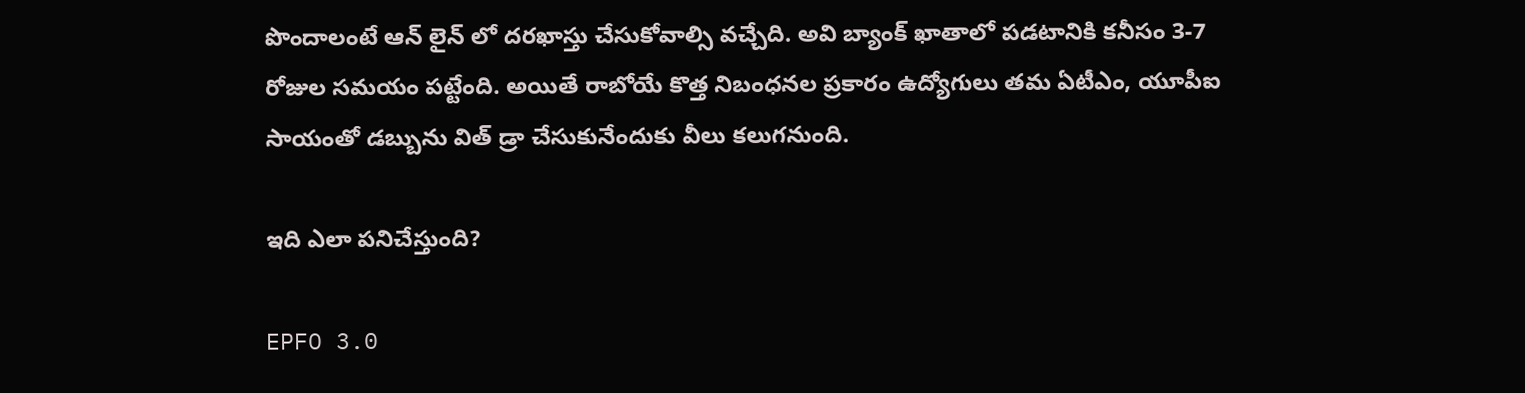పొందాలంటే ఆన్ లైన్ లో దరఖాస్తు చేసుకోవాల్సి వచ్చేది. అవి బ్యాంక్ ఖాతాలో పడటానికి కనీసం 3-7 రోజుల సమయం పట్టేంది. అయితే రాబోయే కొత్త నిబంధనల ప్రకారం ఉద్యోగులు తమ ఏటీఎం, యూపీఐ సాయంతో డబ్బును విత్ డ్రా చేసుకునేందుకు వీలు కలుగనుంది.

ఇది ఎలా పనిచేస్తుంది?

EPFO 3.0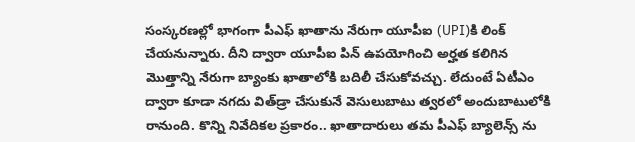సంస్కరణల్లో భాగంగా పీఎఫ్ ఖాతాను నేరుగా యూపీఐ (UPI)కి లింక్ చేయనున్నారు. దీని ద్వారా యూపీఐ పిన్ ఉపయోగించి అర్హత కలిగిన మొత్తాన్ని నేరుగా బ్యాంకు ఖాతాలోకి బదిలీ చేసుకోవచ్చు. లేదుంటే ఏటీఎం ద్వారా కూడా నగదు విత్‌డ్రా చేసుకునే వెసులుబాటు త్వరలో అందుబాటులోకి రానుంది. కొన్ని నివేదికల ప్రకారం.. ఖాతాదారులు తమ పీఎఫ్ బ్యాలెన్స్ ను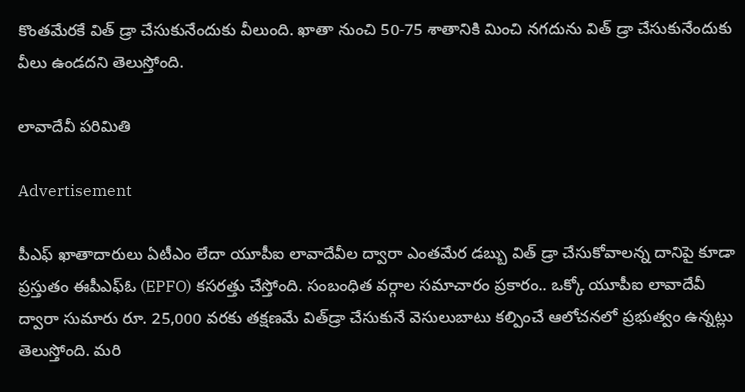కొంతమేరకే విత్ డ్రా చేసుకునేందుకు వీలుంది. ఖాతా నుంచి 50-75 శాతానికి మించి నగదును విత్ డ్రా చేసుకునేందుకు వీలు ఉండదని తెలుస్తోంది.

లావాదేవీ పరిమితి

Advertisement

పీఎఫ్ ఖాతాదారులు ఏటీఎం లేదా యూపీఐ లావాదేవీల ద్వారా ఎంతమేర డబ్బు విత్ డ్రా చేసుకోవాలన్న దానిపై కూడా ప్రస్తుతం ఈపీఎఫ్ఓ (EPFO) కసరత్తు చేస్తోంది. సంబంధిత వర్గాల సమాచారం ప్రకారం.. ఒక్కో యూపీఐ లావాదేవీ ద్వారా సుమారు రూ. 25,000 వరకు తక్షణమే విత్‌డ్రా చేసుకునే వెసులుబాటు కల్పించే ఆలోచనలో ప్రభుత్వం ఉన్నట్లు తెలుస్తోంది. మరి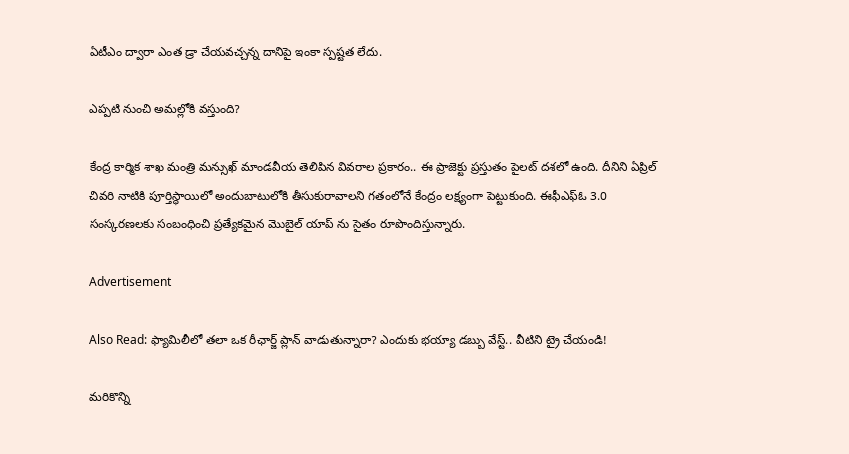ఏటీఎం ద్వారా ఎంత డ్రా చేయవచ్చన్న దానిపై ఇంకా స్పష్టత లేదు.

ఎప్పటి నుంచి అమల్లోకి వస్తుంది?

కేంద్ర కార్మిక శాఖ మంత్రి మన్సుఖ్ మాండవీయ తెలిపిన వివరాల ప్రకారం.. ఈ ప్రాజెక్టు ప్రస్తుతం పైలట్ దశలో ఉంది. దీనిని ఏప్రిల్ చివరి నాటికి పూర్తిస్థాయిలో అందుబాటులోకి తీసుకురావాలని గతంలోనే కేంద్రం లక్ష్యంగా పెట్టుకుంది. ఈఫీఎఫ్ఓ 3.0 సంస్కరణలకు సంబంధించి ప్రత్యేకమైన మెుబైల్ యాప్ ను సైతం రూపొందిస్తున్నారు.

Advertisement

Also Read: ఫ్యామిలీలో తలా ఒక రీఛార్జ్ ప్లాన్ వాడుతున్నారా? ఎందుకు భయ్యా డబ్బు వేస్ట్.. వీటిని ట్రై చేయండి!

మరికొన్ని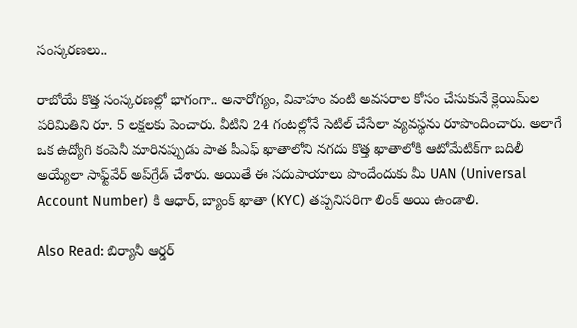సంస్కరణలు..

రాబోయే కొత్త సంస్కరణల్లో భాగంగా.. అనారోగ్యం, వివాహం వంటి అవసరాల కోసం చేసుకునే క్లెయిమ్‌ల పరిమితిని రూ. 5 లక్షలకు పెంచారు. వీటిని 24 గంటల్లోనే సెటిల్ చేసేలా వ్యవస్థను రూపొందించారు. అలాగే ఒక ఉద్యోగి కంపెనీ మారినప్పుడు పాత పీఎఫ్ ఖాతాలోని నగదు కొత్త ఖాతాలోకి ఆటోమేటిక్‌గా బదిలీ అయ్యేలా సాఫ్ట్‌వేర్ అప్‌గ్రేడ్ చేశారు. అయితే ఈ సదుపాయాలు పొందేందుకు మీ UAN (Universal Account Number) కి ఆధార్, బ్యాంక్ ఖాతా (KYC) తప్పనిసరిగా లింక్ అయి ఉండాలి.

Also Read: బిర్యానీ ఆర్డర్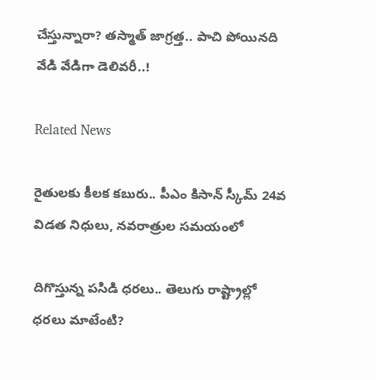చేస్తున్నారా? తస్మాత్ జాగ్రత్త.. పాచి పోయినది వేడి వేడిగా డెలివరీ..!

Related News

రైతులకు కీలక కబురు.. పీఎం కిసాన్ స్కీమ్ 24వ విడత నిధులు, నవరాత్రుల సమయంలో

దిగొస్తున్న పసిడి ధరలు.. తెలుగు రాష్ట్రాల్లో ధరలు మాటేంటి?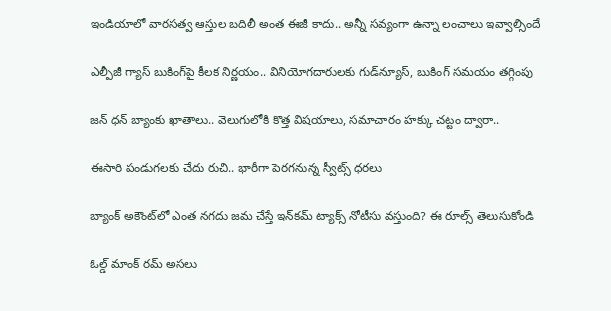ఇండియాలో వారసత్వ ఆస్తుల బదిలీ అంత ఈజీ కాదు.. అన్నీ సవ్యంగా ఉన్నా లంచాలు ఇవ్వాల్సిందే

ఎల్పీజీ గ్యాస్ బుకింగ్‌పై కీలక నిర్ణయం.. వినియోగదారులకు గుడ్‌న్యూస్, బుకింగ్ సమయం తగ్గింపు

జన్‌ ధన్‌ బ్యాంకు ఖాతాలు.. వెలుగులోకి కొత్త విషయాలు, సమాచారం హక్కు చట్టం ద్వారా..

ఈసారి పండుగలకు చేదు రుచి.. భారీగా పెరగనున్న స్వీట్స్ ధరలు

బ్యాంక్ అకౌంట్‌లో ఎంత నగదు జమ చేస్తే ఇన్‌కమ్ ట్యాక్స్ నోటీసు వస్తుంది? ఈ రూల్స్ తెలుసుకోండి

ఓల్డ్ మాంక్ రమ్ అసలు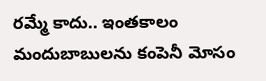రమ్మే కాదు.. ఇంతకాలం మందుబాబులను కంపెనీ మోసం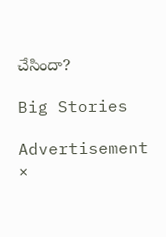చేసిందా?

Big Stories

Advertisement
×